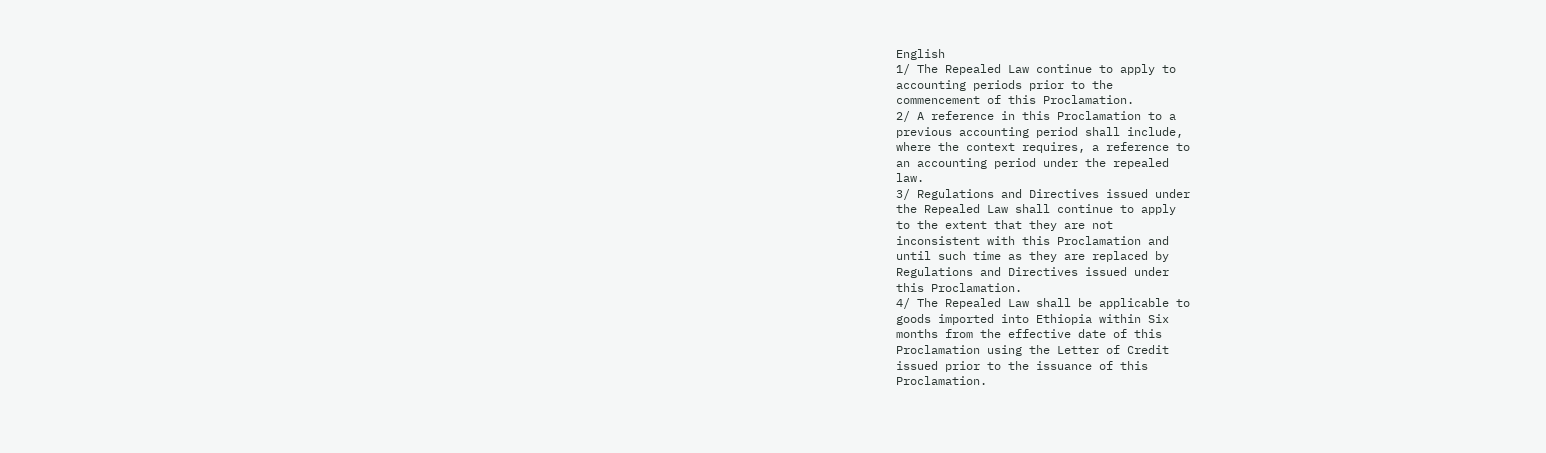English
1/ The Repealed Law continue to apply to
accounting periods prior to the
commencement of this Proclamation.
2/ A reference in this Proclamation to a
previous accounting period shall include,
where the context requires, a reference to
an accounting period under the repealed
law.
3/ Regulations and Directives issued under
the Repealed Law shall continue to apply
to the extent that they are not
inconsistent with this Proclamation and
until such time as they are replaced by
Regulations and Directives issued under
this Proclamation.
4/ The Repealed Law shall be applicable to
goods imported into Ethiopia within Six
months from the effective date of this
Proclamation using the Letter of Credit
issued prior to the issuance of this
Proclamation.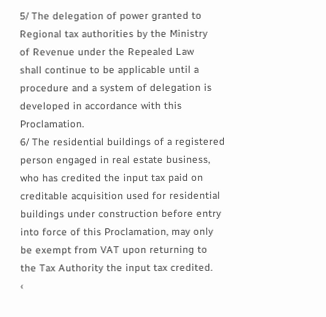5/ The delegation of power granted to
Regional tax authorities by the Ministry
of Revenue under the Repealed Law
shall continue to be applicable until a
procedure and a system of delegation is
developed in accordance with this
Proclamation.
6/ The residential buildings of a registered
person engaged in real estate business,
who has credited the input tax paid on
creditable acquisition used for residential
buildings under construction before entry
into force of this Proclamation, may only
be exempt from VAT upon returning to
the Tax Authority the input tax credited.
‹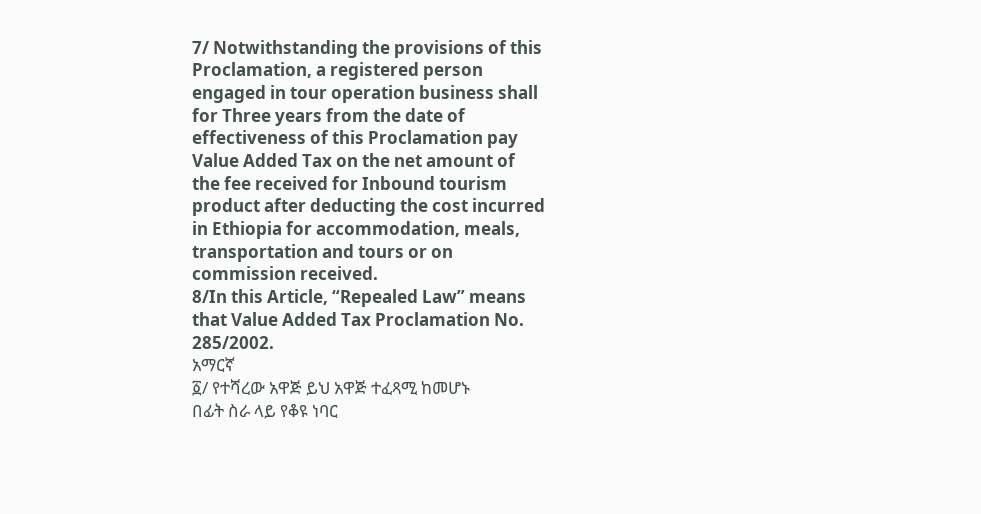7/ Notwithstanding the provisions of this
Proclamation, a registered person
engaged in tour operation business shall
for Three years from the date of
effectiveness of this Proclamation pay
Value Added Tax on the net amount of
the fee received for Inbound tourism
product after deducting the cost incurred
in Ethiopia for accommodation, meals,
transportation and tours or on
commission received.
8/In this Article, “Repealed Law” means
that Value Added Tax Proclamation No.
285/2002.
አማርኛ
፩/ የተሻረው አዋጅ ይህ አዋጅ ተፈጻሚ ከመሆኑ
በፊት ስራ ላይ የቆዩ ነባር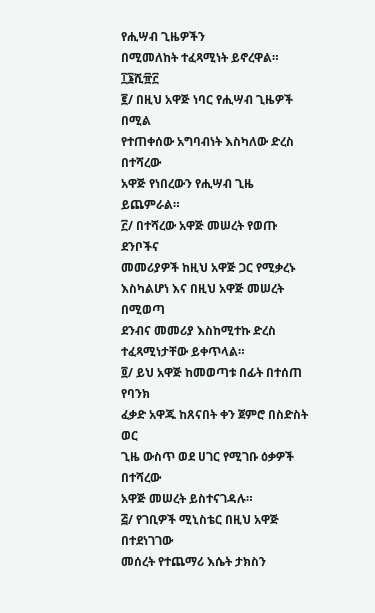የሒሣብ ጊዜዎችን
በሚመለከት ተፈጻሚነት ይኖረዋል።
፲፮ሺ፹፫
፪/ በዚህ አዋጅ ነባር የሒሣብ ጊዜዎች በሚል
የተጠቀሰው አግባብነት እስካለው ድረስ በተሻረው
አዋጅ የነበረውን የሒሣብ ጊዜ ይጨምራል።
፫/ በተሻረው አዋጅ መሠረት የወጡ ደንቦችና
መመሪያዎች ከዚህ አዋጅ ጋር የሚቃረኑ
እስካልሆነ እና በዚህ አዋጅ መሠረት በሚወጣ
ደንብና መመሪያ እስከሚተኩ ድረስ
ተፈጻሚነታቸው ይቀጥላል።
፬/ ይህ አዋጅ ከመወጣቱ በፊት በተሰጠ የባንክ
ፈቃድ አዋጁ ከጸናበት ቀን ጀምሮ በስድስት ወር
ጊዜ ውስጥ ወደ ሀገር የሚገቡ ዕቃዎች በተሻረው
አዋጅ መሠረት ይስተናገዳሉ።
፭/ የገቢዎች ሚኒስቴር በዚህ አዋጅ በተደነገገው
መሰረት የተጨማሪ እሴት ታክስን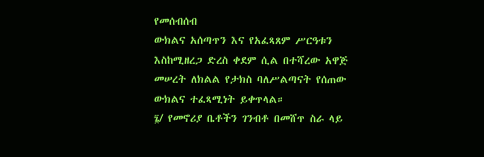የመሰብሰብ
ውክልና አሰጣጥን እና የአፈጻጸም ሥርዓቱን
እስከሚዘረጋ ድረስ ቀደም ሲል በተሻረው አዋጅ
መሠረት ለክልል የታክስ ባለሥልጣናት የሰጠው
ውክልና ተፈጻሚነት ይቀጥላል።
፮/ የመኖሪያ ቤቶችን ገንብቶ በመሸጥ ስራ ላይ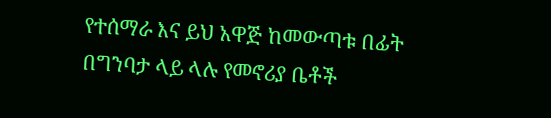የተሰማራ እና ይህ አዋጅ ከመውጣቱ በፊት
በግንባታ ላይ ላሉ የመኖሪያ ቤቶች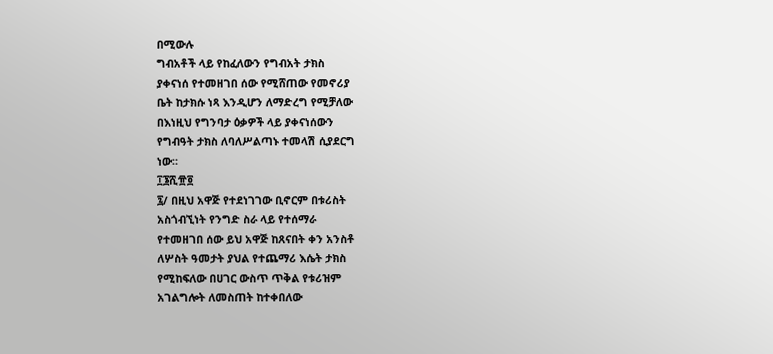በሚውሉ
ግብአቶች ላይ የከፈለውን የግብአት ታክስ
ያቀናነሰ የተመዘገበ ሰው የሚሸጠው የመኖሪያ
ቤት ከታክሱ ነጻ እንዲሆን ለማድረግ የሚቻለው
በእነዚህ የግንባታ ዕቃዎች ላይ ያቀናነሰውን
የግብዓት ታክስ ለባለሥልጣኑ ተመላሽ ሲያደርግ
ነው።
፲፮ሺ፹፬
፯/ በዚህ አዋጅ የተደነገገው ቢኖርም በቱሪስት
አስጎብኚነት የንግድ ስራ ላይ የተሰማራ
የተመዘገበ ሰው ይህ አዋጅ ከጸናበት ቀን አንስቶ
ለሦስት ዓመታት ያህል የተጨማሪ እሴት ታክስ
የሚከፍለው በሀገር ውስጥ ጥቅል የቱሪዝም
አገልግሎት ለመስጠት ከተቀበለው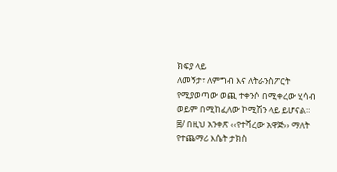ክፍያ ላይ
ለመኝታ፣ ለምግብ እና ለትራንስፖርት
የሚያወጣው ወጪ ተቀንሶ በሚቀረው ሂሳብ
ወይም በሚከፈለው ኮሚሽን ላይ ይሆናል።
፰/ በዚህ አንቀጽ ‹‹የተሻረው አዋጅ›› ማለት
የተጨማሪ እሴት ታክስ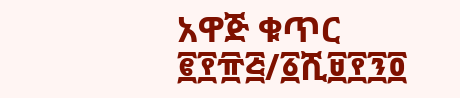አዋጅ ቁጥር
፪፻፹፭/፩ሺ፱፻፺፬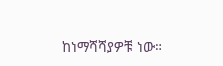ከነማሻሻያዎቹ ነው።